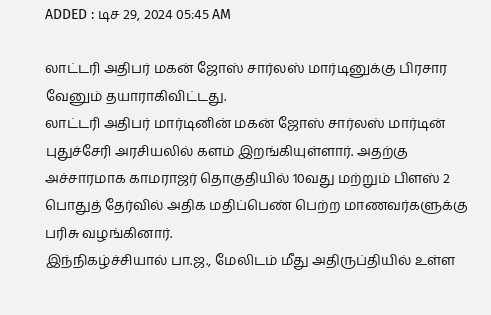ADDED : டிச 29, 2024 05:45 AM

லாட்டரி அதிபர் மகன் ஜோஸ் சார்லஸ் மார்டினுக்கு பிரசார வேனும் தயாராகிவிட்டது.
லாட்டரி அதிபர் மார்டினின் மகன் ஜோஸ் சார்லஸ் மார்டின் புதுச்சேரி அரசியலில் களம் இறங்கியுள்ளார். அதற்கு அச்சாரமாக காமராஜர் தொகுதியில் 10வது மற்றும் பிளஸ் 2 பொதுத் தேர்வில் அதிக மதிப்பெண் பெற்ற மாணவர்களுக்கு பரிசு வழங்கினார்.
இந்நிகழ்ச்சியால் பா.ஜ., மேலிடம் மீது அதிருப்தியில் உள்ள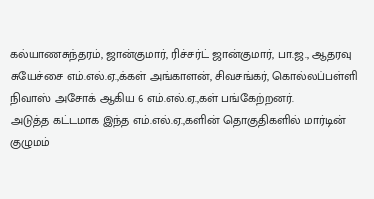கல்யாணசுந்தரம், ஜான்குமார், ரிச்சர்ட் ஜான்குமார், பா.ஜ., ஆதரவு சுயேச்சை எம்.எல்.ஏ.,க்கள் அங்காளன், சிவசங்கர், கொல்லப்பள்ளி நிவாஸ் அசோக் ஆகிய 6 எம்.எல்.ஏ.,கள் பங்கேற்றனர்.
அடுத்த கட்டமாக இந்த எம்.எல்.ஏ.,களின் தொகுதிகளில் மார்டின் குழுமம்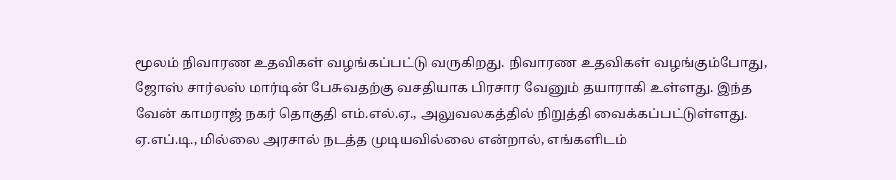மூலம் நிவாரண உதவிகள் வழங்கப்பட்டு வருகிறது. நிவாரண உதவிகள் வழங்கும்போது, ஜோஸ் சார்லஸ் மார்டின் பேசுவதற்கு வசதியாக பிரசார வேனும் தயாராகி உள்ளது. இந்த வேன் காமராஜ் நகர் தொகுதி எம்.எல்.ஏ., அலுவலகத்தில் நிறுத்தி வைக்கப்பட்டுள்ளது. ஏ.எப்.டி., மில்லை அரசால் நடத்த முடியவில்லை என்றால், எங்களிடம்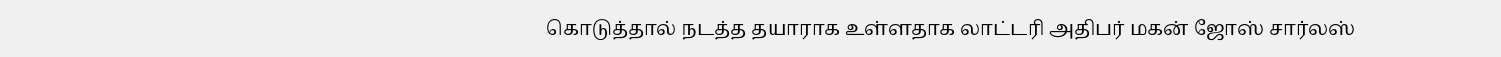கொடுத்தால் நடத்த தயாராக உள்ளதாக லாட்டரி அதிபர் மகன் ஜோஸ் சார்லஸ்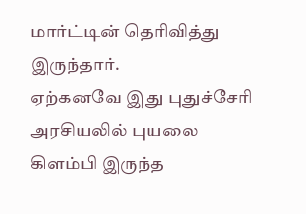மார்ட்டின் தெரிவித்து இருந்தார்.
ஏற்கனவே இது புதுச்சேரி அரசியலில் புயலை கிளம்பி இருந்த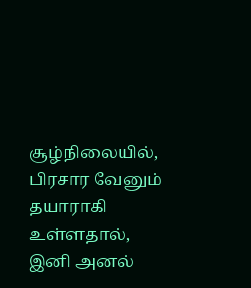சூழ்நிலையில், பிரசார வேனும் தயாராகி உள்ளதால், இனி அனல்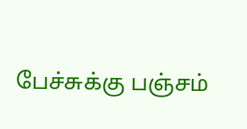பேச்சுக்கு பஞ்சம்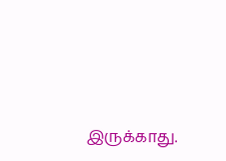இருக்காது.